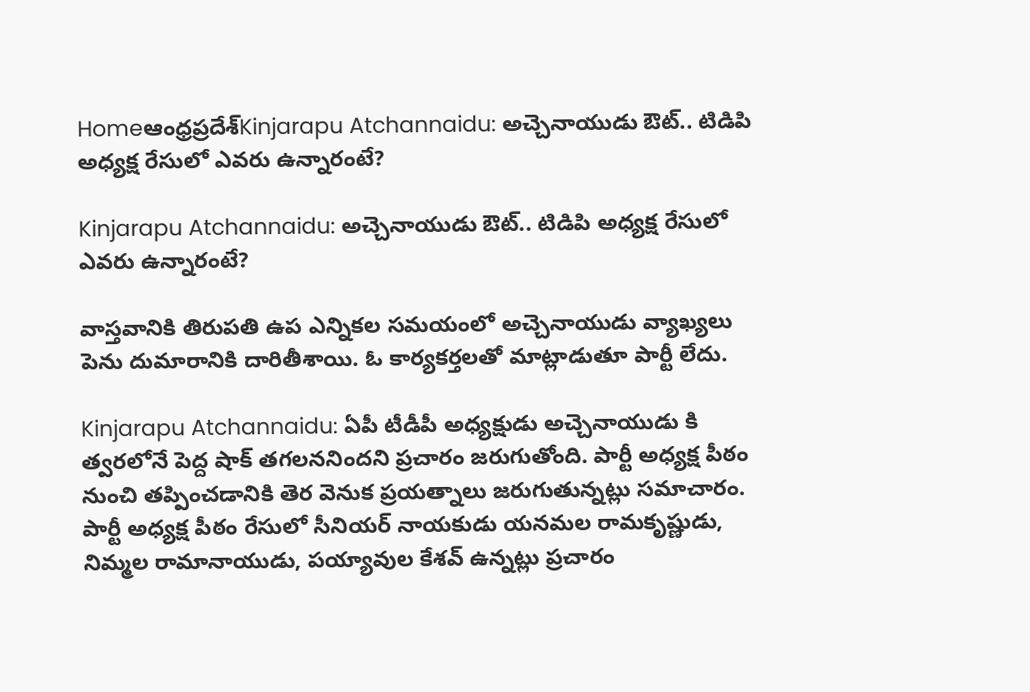Homeఆంధ్రప్రదేశ్‌Kinjarapu Atchannaidu: అచ్చెనాయుడు ఔట్.. టిడిపి అధ్యక్ష రేసులో ఎవరు ఉన్నారంటే?

Kinjarapu Atchannaidu: అచ్చెనాయుడు ఔట్.. టిడిపి అధ్యక్ష రేసులో ఎవరు ఉన్నారంటే?

వాస్తవానికి తిరుపతి ఉప ఎన్నికల సమయంలో అచ్చెనాయుడు వ్యాఖ్యలు పెను దుమారానికి దారితీశాయి. ఓ కార్యకర్తలతో మాట్లాడుతూ పార్టీ లేదు.

Kinjarapu Atchannaidu: ఏపీ టీడీపీ అధ్యక్షుడు అచ్చెనాయుడు కి త్వరలోనే పెద్ద షాక్ తగలననిందని ప్రచారం జరుగుతోంది. పార్టీ అధ్యక్ష పీఠం నుంచి తప్పించడానికి తెర వెనుక ప్రయత్నాలు జరుగుతున్నట్లు సమాచారం. పార్టీ అధ్యక్ష పీఠం రేసులో సీనియర్ నాయకుడు యనమల రామకృష్ణుడు, నిమ్మల రామానాయుడు, పయ్యావుల కేశవ్ ఉన్నట్లు ప్రచారం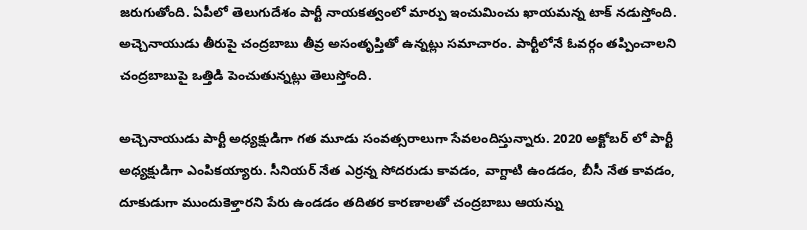జరుగుతోంది. ఏపీలో తెలుగుదేశం పార్టీ నాయకత్వంలో మార్పు ఇంచుమించు ఖాయమన్న టాక్ నడుస్తోంది. అచ్చెనాయుడు తీరుపై చంద్రబాబు తీవ్ర అసంతృప్తితో ఉన్నట్లు సమాచారం. పార్టీలోనే ఓవర్గం తప్పించాలని చంద్రబాబుపై ఒత్తిడి పెంచుతున్నట్లు తెలుస్తోంది.

అచ్చెనాయుడు పార్టీ అధ్యక్షుడిగా గత మూడు సంవత్సరాలుగా సేవలందిస్తున్నారు. 2020 అక్టోబర్ లో పార్టీ అధ్యక్షుడిగా ఎంపికయ్యారు. సీనియర్ నేత ఎర్రన్న సోదరుడు కావడం, వాగ్దాటి ఉండడం, బీసీ నేత కావడం, దూకుడుగా ముందుకెళ్తారని పేరు ఉండడం తదితర కారణాలతో చంద్రబాబు ఆయన్ను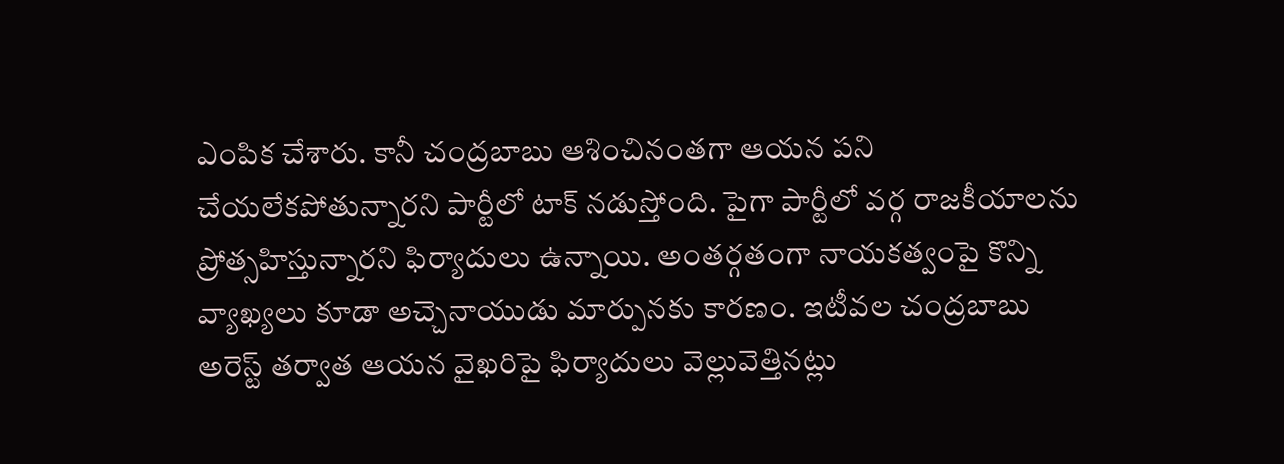ఎంపిక చేశారు. కానీ చంద్రబాబు ఆశించినంతగా ఆయన పని చేయలేకపోతున్నారని పార్టీలో టాక్ నడుస్తోంది. పైగా పార్టీలో వర్గ రాజకీయాలను ప్రోత్సహిస్తున్నారని ఫిర్యాదులు ఉన్నాయి. అంతర్గతంగా నాయకత్వంపై కొన్ని వ్యాఖ్యలు కూడా అచ్చెనాయుడు మార్పునకు కారణం. ఇటీవల చంద్రబాబు అరెస్ట్ తర్వాత ఆయన వైఖరిపై ఫిర్యాదులు వెల్లువెత్తినట్లు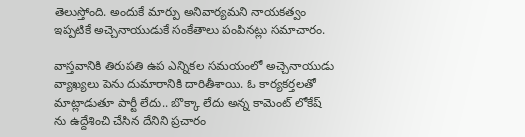తెలుస్తోంది. అందుకే మార్పు అనివార్యమని నాయకత్వం ఇప్పటికే అచ్చెనాయుడుకే సంకేతాలు పంపినట్లు సమాచారం.

వాస్తవానికి తిరుపతి ఉప ఎన్నికల సమయంలో అచ్చెనాయుడు వ్యాఖ్యలు పెను దుమారానికి దారితీశాయి. ఓ కార్యకర్తలతో మాట్లాడుతూ పార్టీ లేదు.. బొక్కా లేదు అన్న కామెంట్ లోకేష్ ను ఉద్దేశించి చేసిన దేనిని ప్రచారం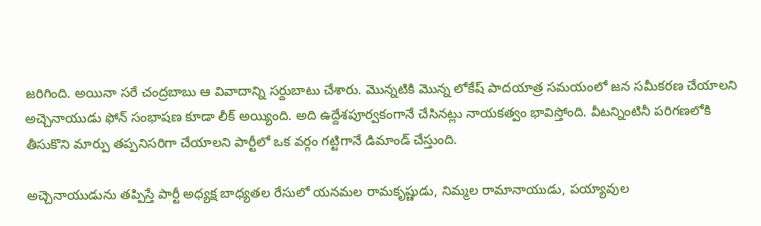జరిగింది. అయినా సరే చంద్రబాబు ఆ వివాదాన్ని సర్దుబాటు చేశారు. మొన్నటికి మొన్న లోకేష్ పాదయాత్ర సమయంలో జన సమీకరణ చేయాలని అచ్చెనాయుడు ఫోన్ సంభాషణ కూడా లీక్ అయ్యింది. అది ఉద్దేశపూర్వకంగానే చేసినట్లు నాయకత్వం భావిస్తోంది. వీటన్నింటినీ పరిగణలోకి తీసుకొని మార్పు తప్పనిసరిగా చేయాలని పార్టీలో ఒక వర్గం గట్టిగానే డిమాండ్ చేస్తుంది.

అచ్చెనాయుడును తప్పిస్తే పార్టీ అధ్యక్ష బాధ్యతల రేసులో యనమల రామకృష్ణుడు, నిమ్మల రామానాయుడు, పయ్యావుల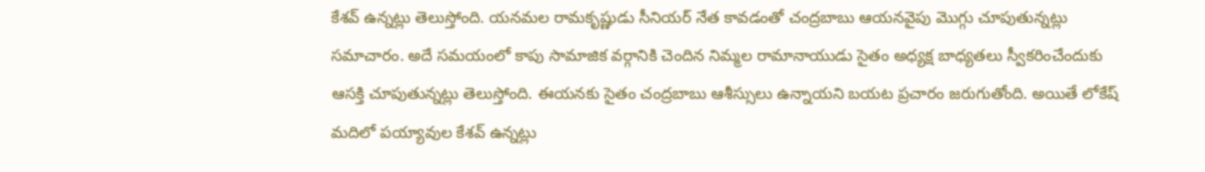కేశవ్ ఉన్నట్లు తెలుస్తోంది. యనమల రామకృష్ణుడు సీనియర్ నేత కావడంతో చంద్రబాబు ఆయనవైపు మొగ్గు చూపుతున్నట్లు సమాచారం. అదే సమయంలో కాపు సామాజిక వర్గానికి చెందిన నిమ్మల రామానాయుడు సైతం అధ్యక్ష బాధ్యతలు స్వీకరించేందుకు ఆసక్తి చూపుతున్నట్లు తెలుస్తోంది. ఈయనకు సైతం చంద్రబాబు ఆశీస్సులు ఉన్నాయని బయట ప్రచారం జరుగుతోంది. అయితే లోకేష్ మదిలో పయ్యావుల కేశవ్ ఉన్నట్లు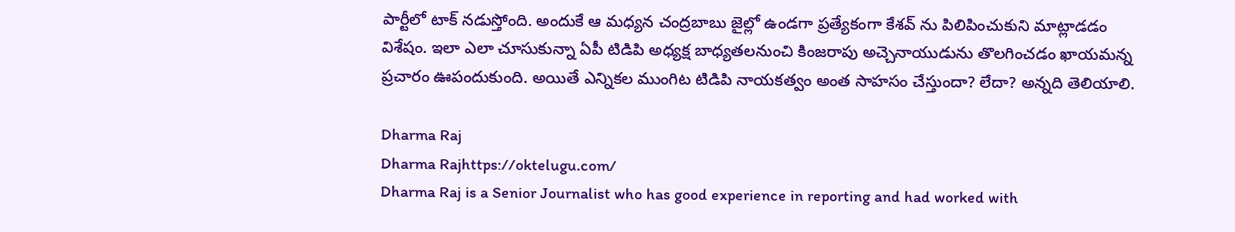పార్టీలో టాక్ నడుస్తోంది. అందుకే ఆ మధ్యన చంద్రబాబు జైల్లో ఉండగా ప్రత్యేకంగా కేశవ్ ను పిలిపించుకుని మాట్లాడడం విశేషం. ఇలా ఎలా చూసుకున్నా ఏపీ టిడిపి అధ్యక్ష బాధ్యతలనుంచి కింజరాపు అచ్చెనాయుడును తొలగించడం ఖాయమన్న ప్రచారం ఊపందుకుంది. అయితే ఎన్నికల ముంగిట టిడిపి నాయకత్వం అంత సాహసం చేస్తుందా? లేదా? అన్నది తెలియాలి.

Dharma Raj
Dharma Rajhttps://oktelugu.com/
Dharma Raj is a Senior Journalist who has good experience in reporting and had worked with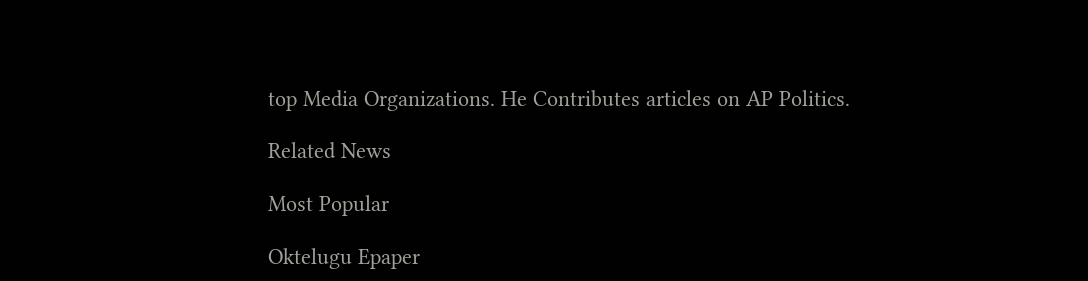top Media Organizations. He Contributes articles on AP Politics.

Related News

Most Popular

Oktelugu Epaper